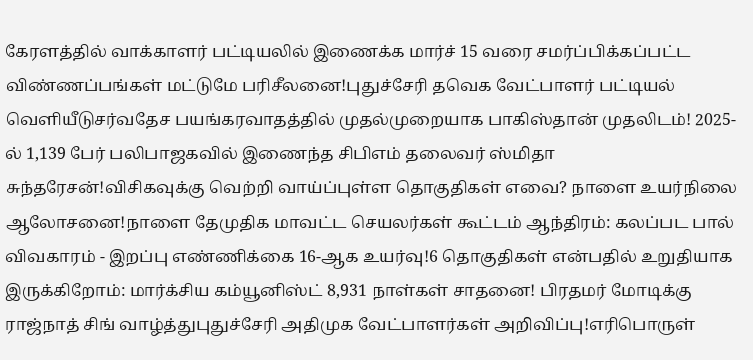கேரளத்தில் வாக்காளர் பட்டியலில் இணைக்க மார்ச் 15 வரை சமர்ப்பிக்கப்பட்ட விண்ணப்பங்கள் மட்டுமே பரிசீலனை!புதுச்சேரி தவெக வேட்பாளர் பட்டியல் வெளியீடுசர்வதேச பயங்கரவாதத்தில் முதல்முறையாக பாகிஸ்தான் முதலிடம்! 2025-ல் 1,139 பேர் பலிபாஜகவில் இணைந்த சிபிஎம் தலைவர் ஸ்மிதா சுந்தரேசன்!விசிகவுக்கு வெற்றி வாய்ப்புள்ள தொகுதிகள் எவை? நாளை உயர்நிலை ஆலோசனை!நாளை தேமுதிக மாவட்ட செயலர்கள் கூட்டம் ஆந்திரம்: கலப்பட பால் விவகாரம் - இறப்பு எண்ணிக்கை 16-ஆக உயர்வு!6 தொகுதிகள் என்பதில் உறுதியாக இருக்கிறோம்: மார்க்சிய கம்யூனிஸ்ட் 8,931 நாள்கள் சாதனை! பிரதமர் மோடிக்கு ராஜ்நாத் சிங் வாழ்த்துபுதுச்சேரி அதிமுக வேட்பாளர்கள் அறிவிப்பு!எரிபொருள்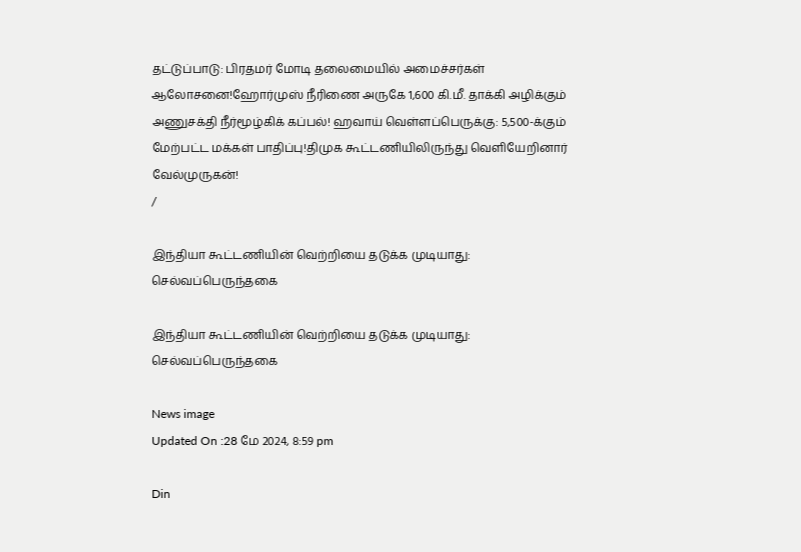தட்டுப்பாடு: பிரதமர் மோடி தலைமையில் அமைச்சர்கள் ஆலோசனை!ஹோர்முஸ் நீரிணை அருகே 1,600 கி.மீ. தாக்கி அழிக்கும் அணுசக்தி நீர்மூழ்கிக் கப்பல்! ஹவாய் வெள்ளப்பெருக்கு: 5,500-க்கும் மேற்பட்ட மக்கள் பாதிப்பு!திமுக கூட்டணியிலிருந்து வெளியேறினார் வேல்முருகன்!
/

இந்தியா கூட்டணியின் வெற்றியை தடுக்க முடியாது: செல்வப்பெருந்தகை

இந்தியா கூட்டணியின் வெற்றியை தடுக்க முடியாது: செல்வப்பெருந்தகை

News image
Updated On :28 மே 2024, 8:59 pm

Din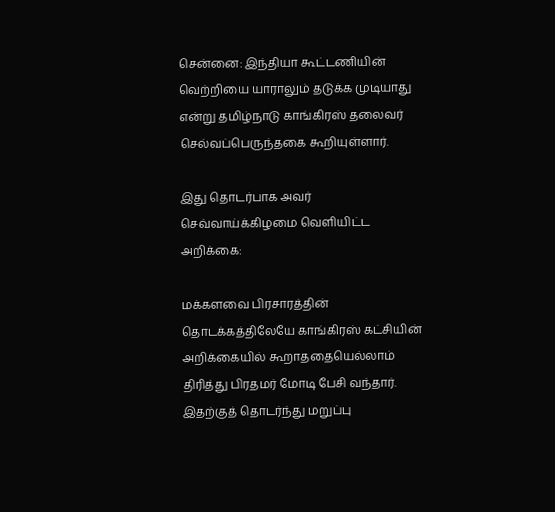சென்னை: இந்தியா கூட்டணியின் வெற்றியை யாராலும் தடுக்க முடியாது என்று தமிழ்நாடு காங்கிரஸ் தலைவர் செல்வப்பெருந்தகை கூறியுள்ளார்.

இது தொடர்பாக அவர் செவ்வாய்க்கிழமை வெளியிட்ட அறிக்கை:

மக்களவை பிரசாரத்தின் தொடக்கத்திலேயே காங்கிரஸ் கட்சியின் அறிக்கையில் கூறாததையெல்லாம் திரித்து பிரதமர் மோடி பேசி வந்தார். இதற்குத் தொடர்ந்து மறுப்பு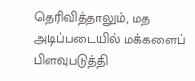தெரிவித்தாலும், மத அடிப்படையில் மக்களைப் பிளவுபடுத்தி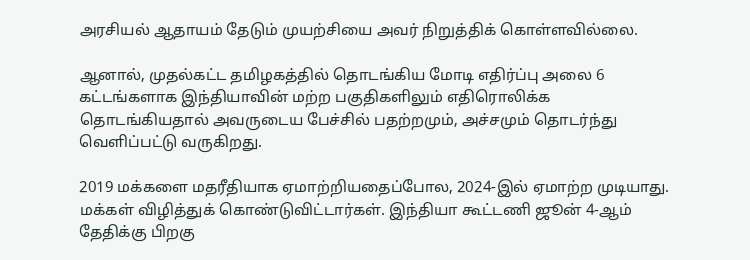அரசியல் ஆதாயம் தேடும் முயற்சியை அவர் நிறுத்திக் கொள்ளவில்லை.

ஆனால், முதல்கட்ட தமிழகத்தில் தொடங்கிய மோடி எதிர்ப்பு அலை 6 கட்டங்களாக இந்தியாவின் மற்ற பகுதிகளிலும் எதிரொலிக்க தொடங்கியதால் அவருடைய பேச்சில் பதற்றமும், அச்சமும் தொடர்ந்து வெளிப்பட்டு வருகிறது.

2019 மக்களை மதரீதியாக ஏமாற்றியதைப்போல, 2024-இல் ஏமாற்ற முடியாது. மக்கள் விழித்துக் கொண்டுவிட்டார்கள். இந்தியா கூட்டணி ஜூன் 4-ஆம் தேதிக்கு பிறகு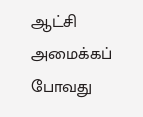ஆட்சி அமைக்கப் போவது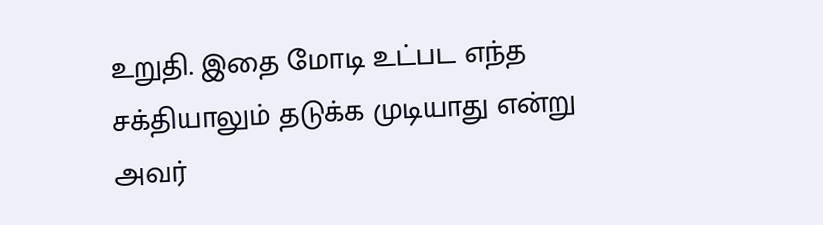உறுதி. இதை மோடி உட்பட எந்த சக்தியாலும் தடுக்க முடியாது என்று அவர்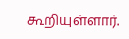கூறியுள்ளார்.